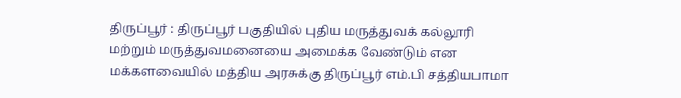திருப்பூர் : திருப்பூர் பகுதியில் புதிய மருத்துவக் கல்லூரி மற்றும் மருத்துவமனையை அமைக்க வேண்டும் என மக்களவையில் மத்திய அரசுக்கு திருப்பூர் எம்.பி சத்தியபாமா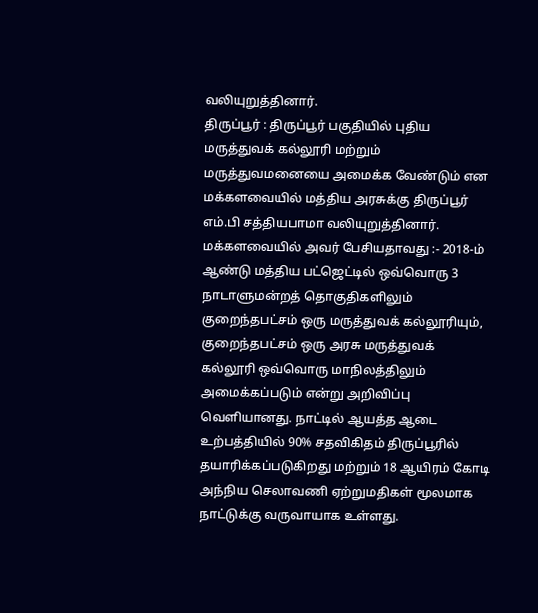வலியுறுத்தினார்.
திருப்பூர் : திருப்பூர் பகுதியில் புதிய மருத்துவக் கல்லூரி மற்றும் மருத்துவமனையை அமைக்க வேண்டும் என மக்களவையில் மத்திய அரசுக்கு திருப்பூர் எம்.பி சத்தியபாமா வலியுறுத்தினார்.
மக்களவையில் அவர் பேசியதாவது :- 2018-ம் ஆண்டு மத்திய பட்ஜெட்டில் ஒவ்வொரு 3 நாடாளுமன்றத் தொகுதிகளிலும் குறைந்தபட்சம் ஒரு மருத்துவக் கல்லூரியும், குறைந்தபட்சம் ஒரு அரசு மருத்துவக் கல்லூரி ஒவ்வொரு மாநிலத்திலும் அமைக்கப்படும் என்று அறிவிப்பு வெளியானது. நாட்டில் ஆயத்த ஆடை உற்பத்தியில் 90% சதவிகிதம் திருப்பூரில் தயாரிக்கப்படுகிறது மற்றும் 18 ஆயிரம் கோடி அந்நிய செலாவணி ஏற்றுமதிகள் மூலமாக நாட்டுக்கு வருவாயாக உள்ளது.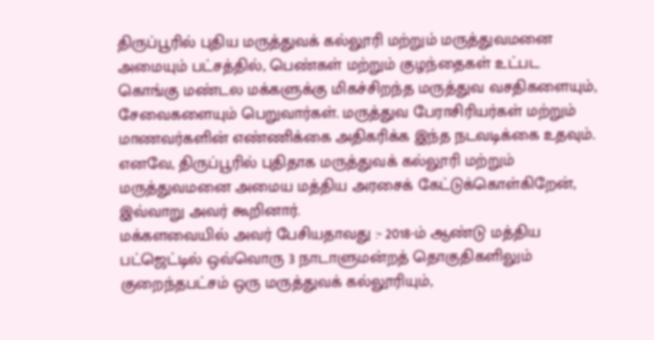திருப்பூரில் புதிய மருத்துவக் கல்லூரி மற்றும் மருத்துவமனை அமையும் பட்சத்தில், பெண்கள் மற்றும் குழந்தைகள் உட்பட கொங்கு மண்டல மக்களுக்கு மிகச்சிறந்த மருத்துவ வசதிகளையும், சேவைகளையும் பெறுவார்கள். மருத்துவ பேராசிரியர்கள் மற்றும் மாணவர்களின் எண்ணிக்கை அதிகரிக்க இந்த நடவடிக்கை உதவும்.
எனவே, திருப்பூரில் புதிதாக மருத்துவக் கல்லூரி மற்றும் மருத்துவமனை அமைய மத்திய அரசைக் கேட்டுக்கொள்கிறேன், இவ்வாறு அவர் கூறினார்.
மக்களவையில் அவர் பேசியதாவது :- 2018-ம் ஆண்டு மத்திய பட்ஜெட்டில் ஒவ்வொரு 3 நாடாளுமன்றத் தொகுதிகளிலும் குறைந்தபட்சம் ஒரு மருத்துவக் கல்லூரியும்,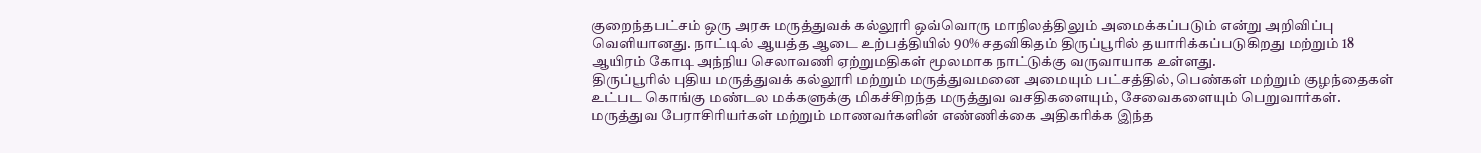குறைந்தபட்சம் ஒரு அரசு மருத்துவக் கல்லூரி ஒவ்வொரு மாநிலத்திலும் அமைக்கப்படும் என்று அறிவிப்பு வெளியானது. நாட்டில் ஆயத்த ஆடை உற்பத்தியில் 90% சதவிகிதம் திருப்பூரில் தயாரிக்கப்படுகிறது மற்றும் 18 ஆயிரம் கோடி அந்நிய செலாவணி ஏற்றுமதிகள் மூலமாக நாட்டுக்கு வருவாயாக உள்ளது.
திருப்பூரில் புதிய மருத்துவக் கல்லூரி மற்றும் மருத்துவமனை அமையும் பட்சத்தில், பெண்கள் மற்றும் குழந்தைகள் உட்பட கொங்கு மண்டல மக்களுக்கு மிகச்சிறந்த மருத்துவ வசதிகளையும், சேவைகளையும் பெறுவார்கள். மருத்துவ பேராசிரியர்கள் மற்றும் மாணவர்களின் எண்ணிக்கை அதிகரிக்க இந்த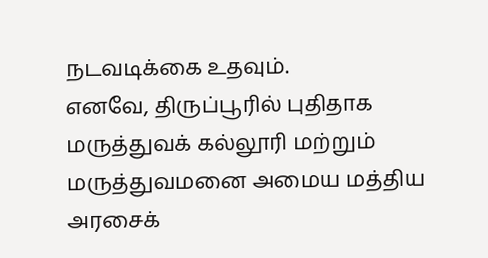நடவடிக்கை உதவும்.
எனவே, திருப்பூரில் புதிதாக மருத்துவக் கல்லூரி மற்றும் மருத்துவமனை அமைய மத்திய அரசைக்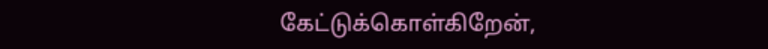கேட்டுக்கொள்கிறேன்,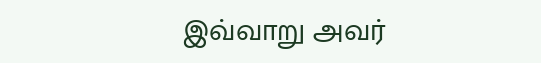இவ்வாறு அவர்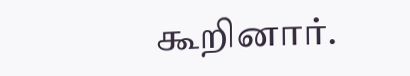கூறினார்.